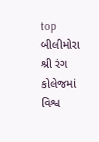top
બીલીમોરા શ્રી રંગ કોલેજમાં વિશ્વ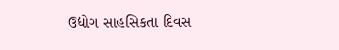ઉદ્યોગ સાહસિકતા દિવસ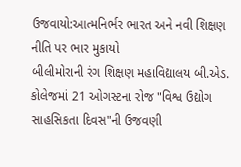ઉજવાયો:આત્મનિર્ભર ભારત અને નવી શિક્ષણ નીતિ પર ભાર મુકાયો
બીલીમોરાની રંગ શિક્ષણ મહાવિદ્યાલય બી.એડ. કોલેજમાં 21 ઓગસ્ટના રોજ "વિશ્વ ઉદ્યોગ સાહસિકતા દિવસ"ની ઉજવણી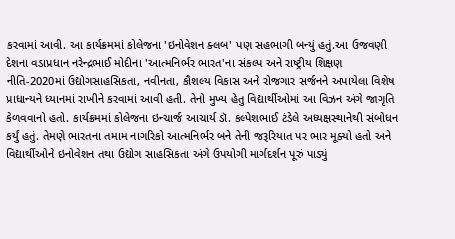કરવામાં આવી. આ કાર્યક્રમમાં કોલેજના 'ઇનોવેશન ક્લબ' પણ સહભાગી બન્યું હતું.આ ઉજવણી દેશના વડાપ્રધાન નરેન્દ્રભાઈ મોદીના 'આત્મનિર્ભર ભારત'ના સંકલ્પ અને રાષ્ટ્રીય શિક્ષણ નીતિ-2020માં ઉદ્યોગસાહસિકતા, નવીનતા, કૌશલ્ય વિકાસ અને રોજગાર સર્જનને અપાયેલા વિશેષ પ્રાધાન્યને ધ્યાનમાં રાખીને કરવામાં આવી હતી. તેનો મુખ્ય હેતુ વિદ્યાર્થીઓમાં આ વિઝન અંગે જાગૃતિ કેળવવાનો હતો. કાર્યક્રમમાં કોલેજના ઇન્ચાર્જ આચાર્ય ડૉ. કલ્પેશભાઈ ટંડેલે અધ્યક્ષસ્થાનેથી સંબોધન કર્યું હતું. તેમણે ભારતના તમામ નાગરિકો આત્મનિર્ભર બને તેની જરૂરિયાત પર ભાર મૂક્યો હતો અને વિદ્યાર્થીઓને ઇનોવેશન તથા ઉદ્યોગ સાહસિકતા અંગે ઉપયોગી માર્ગદર્શન પૂરું પાડ્યું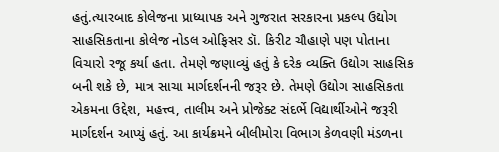હતું.ત્યારબાદ કોલેજના પ્રાધ્યાપક અને ગુજરાત સરકારના પ્રકલ્પ ઉદ્યોગ સાહસિકતાના કોલેજ નોડલ ઓફિસર ડૉ. કિરીટ ચૌહાણે પણ પોતાના વિચારો રજૂ કર્યા હતા. તેમણે જણાવ્યું હતું કે દરેક વ્યક્તિ ઉદ્યોગ સાહસિક બની શકે છે, માત્ર સાચા માર્ગદર્શનની જરૂર છે. તેમણે ઉદ્યોગ સાહસિકતા એકમના ઉદ્દેશ, મહત્ત્વ, તાલીમ અને પ્રોજેક્ટ સંદર્ભે વિદ્યાર્થીઓને જરૂરી માર્ગદર્શન આપ્યું હતું. આ કાર્યક્રમને બીલીમોરા વિભાગ કેળવણી મંડળના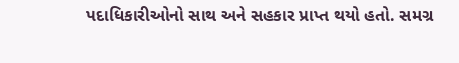પદાધિકારીઓનો સાથ અને સહકાર પ્રાપ્ત થયો હતો. સમગ્ર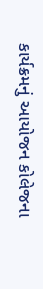કાર્યક્રમનું આયોજન કોલેજના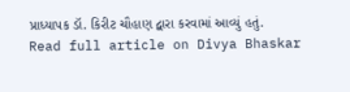પ્રાધ્યાપક ડૉ. કિરીટ ચૌહાણ દ્વારા કરવામાં આવ્યું હતું.
Read full article on Divya Bhaskar